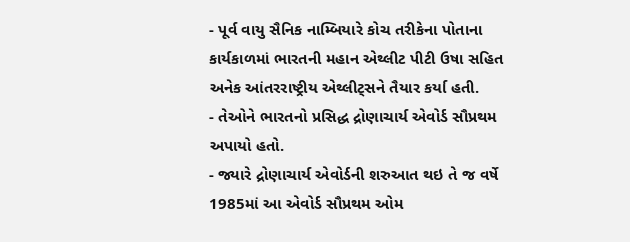- પૂર્વ વાયુ સૈનિક નામ્બિયારે કોચ તરીકેના પોતાના કાર્યકાળમાં ભારતની મહાન એથ્લીટ પીટી ઉષા સહિત અનેક આંતરરાષ્ટ્રીય એથ્લીટ્સને તૈયાર કર્યા હતી.
- તેઓને ભારતનો પ્રસિદ્ધ દ્રોણાચાર્ય એવોર્ડ સૌપ્રથમ અપાયો હતો.
- જ્યારે દ્રોણાચાર્ય એવોર્ડની શરુઆત થઇ તે જ વર્ષે 1985માં આ એવોર્ડ સૌપ્રથમ ઓમ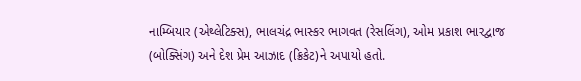નામ્બિયાર (એથ્લેટિક્સ), ભાલચંદ્ર ભાસ્કર ભાગવત (રેસલિંગ), ઓમ પ્રકાશ ભારદ્વાજ (બોક્સિંગ) અને દેશ પ્રેમ આઝાદ (ક્રિકેટ)ને અપાયો હતો.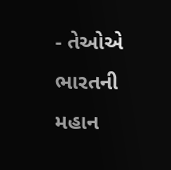- તેઓએ ભારતની મહાન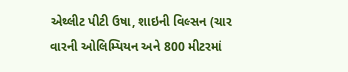એથ્લીટ પીટી ઉષા, શાઇની વિલ્સન (ચાર વારની ઓલિમ્પિયન અને 800 મીટરમાં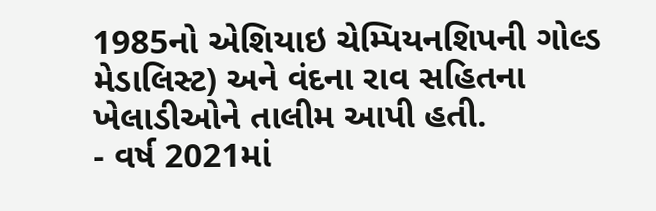1985નો એશિયાઇ ચેમ્પિયનશિપની ગોલ્ડ મેડાલિસ્ટ) અને વંદના રાવ સહિતના ખેલાડીઓને તાલીમ આપી હતી.
- વર્ષ 2021માં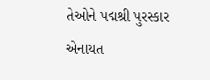તેઓને પદ્મશ્રી પુરસ્કાર એનાયત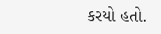કરયો હતો.